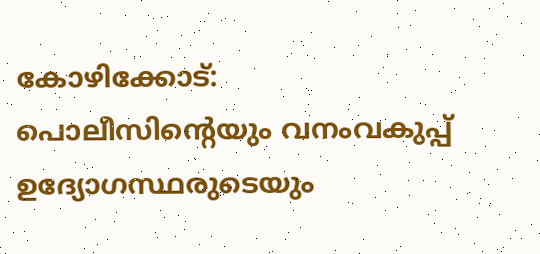കോഴിക്കോട്: പൊലീസിന്റെയും വനംവകുപ്പ് ഉദ്യോഗസ്ഥരുടെയും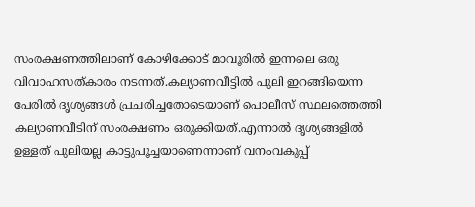സംരക്ഷണത്തിലാണ് കോഴിക്കോട് മാവൂരില്‍ ഇന്നലെ ഒരു വിവാഹസത്കാരം നടന്നത്.കല്യാണവീട്ടില്‍ പുലി ഇറങ്ങിയെന്ന പേരില്‍ ദൃശ്യങ്ങള്‍ പ്രചരിച്ചതോടെയാണ് പൊലീസ് സ്ഥലത്തെത്തി കല്യാണവീടിന് സംരക്ഷണം ഒരുക്കിയത്.എന്നാല്‍ ദൃശ്യങ്ങളില്‍ ഉള്ളത് പുലിയല്ല കാട്ടുപൂച്ചയാണെന്നാണ് വനംവകുപ്പ്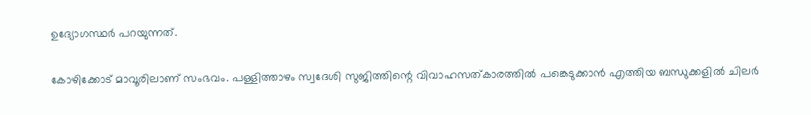ഉദ്യോഗസ്ഥര്‍ പറയുന്നത്.

കോഴിക്കോട് മാവൂരിലാണ് സംഭവം. പള്ളിത്താഴം സ്വദേശി സുജിത്തിന്റെ വിവാഹസത്കാരത്തില്‍ പങ്കെടുക്കാന്‍ എത്തിയ ബന്ധുക്കളില്‍ ചിലര്‍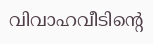വിവാഹവീടിന്റെ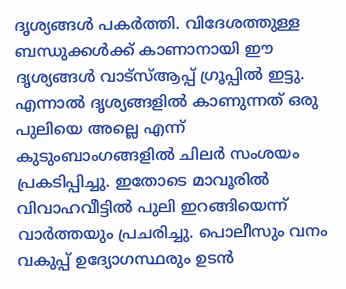ദൃശ്യങ്ങള്‍ പകര്‍ത്തി. വിദേശത്തുള്ള ബന്ധുക്കള്‍ക്ക് കാണാനായി ഈ ദൃശ്യങ്ങള്‍ വാട്സ്ആപ്പ് ഗ്രൂപ്പില്‍ ഇട്ടു. എന്നാല്‍ ദൃശ്യങ്ങളില്‍ കാണുന്നത് ഒരു പുലിയെ അല്ലെ എന്ന് കുടുംബാംഗങ്ങളില്‍ ചിലര്‍ സംശയം പ്രകടിപ്പിച്ചു. ഇതോടെ മാവൂരില്‍ വിവാഹവീട്ടില്‍ പുലി ഇറങ്ങിയെന്ന് വാര്‍ത്തയും പ്രചരിച്ചു. പൊലീസും വനം വകുപ്പ് ഉദ്യോഗസ്ഥരും ഉടന്‍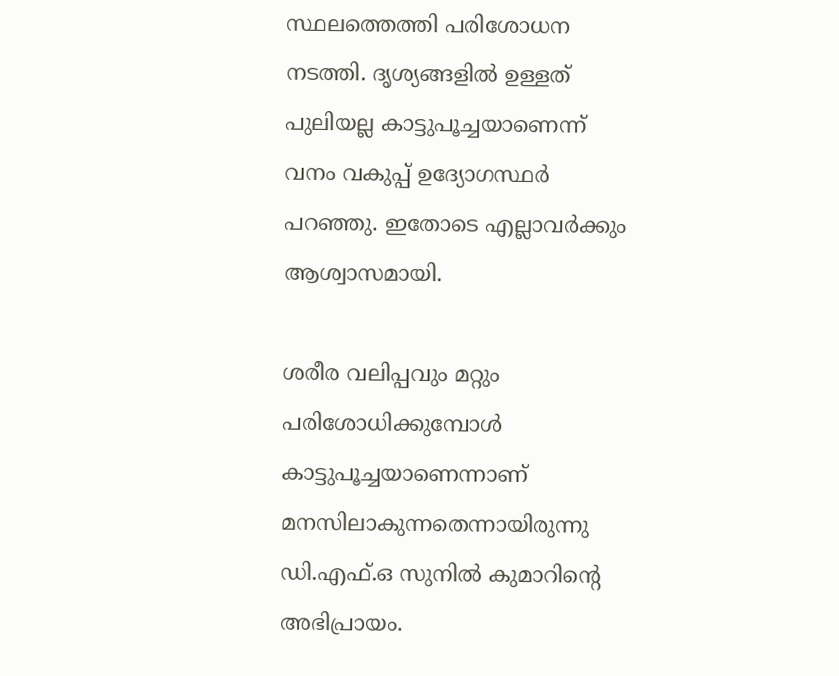സ്ഥലത്തെത്തി പരിശോധന നടത്തി. ദൃശ്യങ്ങളില്‍ ഉള്ളത് പുലിയല്ല കാട്ടുപൂച്ചയാണെന്ന് വനം വകുപ്പ് ഉദ്യോഗസ്ഥര്‍ പറഞ്ഞു. ഇതോടെ എല്ലാവര്‍ക്കും ആശ്വാസമായി.

ശരീര വലിപ്പവും മറ്റും പരിശോധിക്കുമ്പോള്‍ കാട്ടുപൂച്ചയാണെന്നാണ് മനസിലാകുന്നതെന്നായിരുന്നു ഡി.എഫ്.ഒ സുനില്‍ കുമാറിന്റെ അഭിപ്രായം.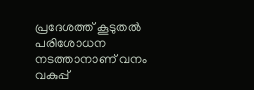പ്രദേശത്ത് കൂടുതല്‍ പരിശോധന നടത്താനാണ് വനം വകുപ്പ്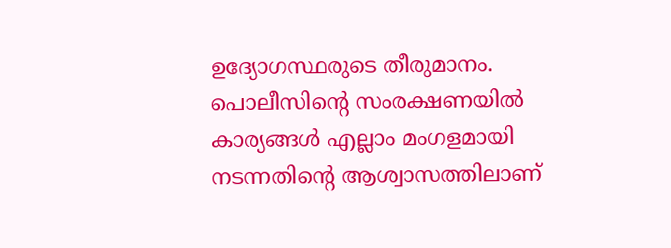ഉദ്യോഗസ്ഥരുടെ തീരുമാനം. പൊലീസിന്റെ സംരക്ഷണയില്‍ കാര്യങ്ങള്‍ എല്ലാം മംഗളമായി നടന്നതിന്റെ ആശ്വാസത്തിലാണ്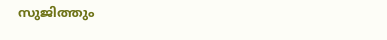സുജിത്തും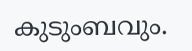കുടുംബവും.